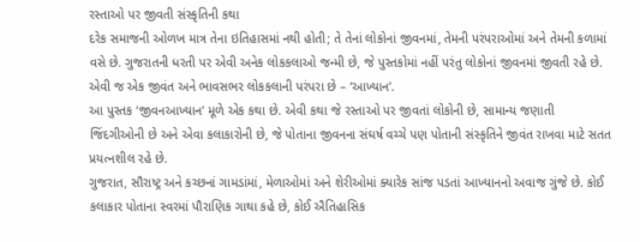રસ્તાઓ પર જીવતી સંસ્કૃતિની કથા
દરેક સમાજની ઓળખ માત્ર તેના ઇતિહાસમાં નથી હોતી; તે તેનાં લોકોનાં જીવનમાં, તેમની પરંપરાઓમાં અને તેમની કળામાં વસે છે. ગુજરાતની ધરતી પર એવી અનેક લોકકલાઓ જન્મી છે, જે પુસ્તકોમાં નહીં પરંતુ લોકોનાં જીવનમાં જીવતી રહે છે. એવી જ એક જીવંત અને ભાવસભર લોકકલાની પરંપરા છે – ‘આખ્યાન’.
આ પુસ્તક ‘જીવનઆખ્યાન’ મૂળે એક કથા છે. એવી કથા જે રસ્તાઓ પર જીવતાં લોકોની છે, સામાન્ય જણાતી જિંદગીઓની છે અને એવા કલાકારોની છે, જે પોતાના જીવનના સંઘર્ષ વચ્ચે પણ પોતાની સંસ્કૃતિને જીવંત રાખવા માટે સતત પ્રયત્નશીલ રહે છે.
ગુજરાત, સૌરાષ્ટ્ર અને કચ્છનાં ગામડાંમાં, મેળાઓમાં અને શેરીઓમાં ક્યારેક સાંજ પડતાં આખ્યાનનો અવાજ ગુંજે છે. કોઈ કલાકાર પોતાના સ્વરમાં પૌરાણિક ગાથા કહે છે, કોઈ ઐતિહાસિક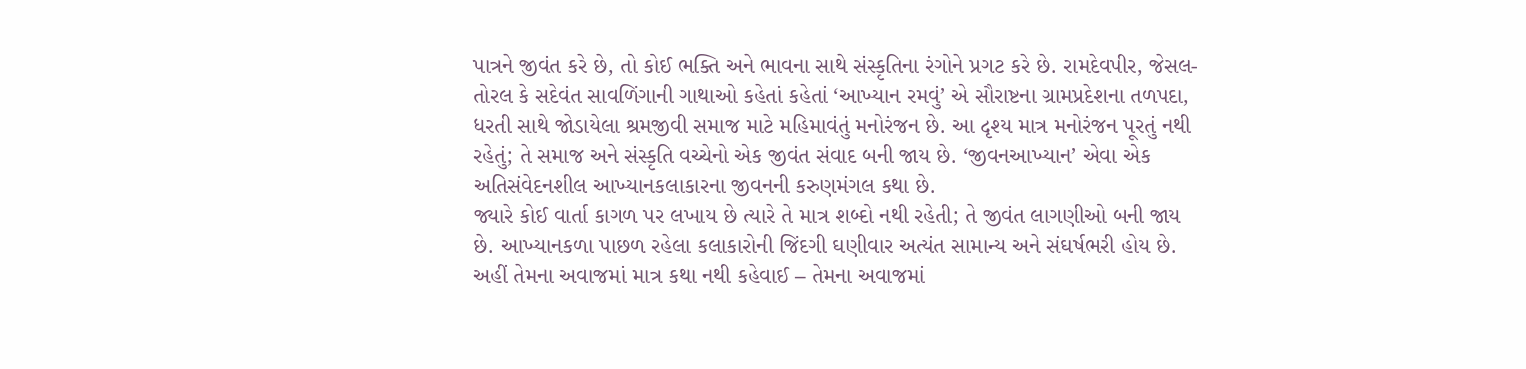પાત્રને જીવંત કરે છે, તો કોઈ ભક્તિ અને ભાવના સાથે સંસ્કૃતિના રંગોને પ્રગટ કરે છે. રામદેવપીર, જેસલ-તોરલ કે સદેવંત સાવળિંગાની ગાથાઓ કહેતાં કહેતાં ‘આખ્યાન રમવું’ એ સૌરાષ્ટના ગ્રામપ્રદેશના તળપદા, ધરતી સાથે જોડાયેલા શ્રમજીવી સમાજ માટે મહિમાવંતું મનોરંજન છે. આ દૃશ્ય માત્ર મનોરંજન પૂરતું નથી રહેતું; તે સમાજ અને સંસ્કૃતિ વચ્ચેનો એક જીવંત સંવાદ બની જાય છે. ‘જીવનઆખ્યાન’ એવા એક અતિસંવેદનશીલ આખ્યાનકલાકારના જીવનની કરુણમંગલ કથા છે.
જ્યારે કોઈ વાર્તા કાગળ પર લખાય છે ત્યારે તે માત્ર શબ્દો નથી રહેતી; તે જીવંત લાગણીઓ બની જાય છે. આખ્યાનકળા પાછળ રહેલા કલાકારોની જિંદગી ઘણીવાર અત્યંત સામાન્ય અને સંઘર્ષભરી હોય છે. અહીં તેમના અવાજમાં માત્ર કથા નથી કહેવાઈ – તેમના અવાજમાં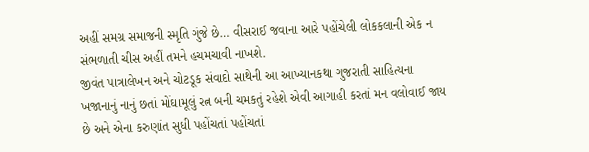અહીં સમગ્ર સમાજની સ્મૃતિ ગુંજે છે… વીસરાઈ જવાના આરે પહોંચેલી લોકકલાની એક ન સંભળાતી ચીસ અહીં તમને હચમચાવી નાખશે.
જીવંત પાત્રાલેખન અને ચોટડૂક સંવાદો સાથેની આ આખ્યાનકથા ગુજરાતી સાહિત્યના ખજાનાનું નાનું છતાં મોંઘામૂલું રત્ન બની ચમકતું રહેશે એવી આગાહી કરતાં મન વલોવાઈ જાય છે અને એના કરુણાંત સુધી પહોંચતાં પહોંચતાં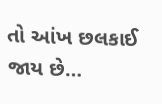તો આંખ છલકાઈ જાય છે…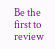Be the first to review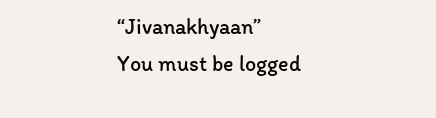“Jivanakhyaan”
You must be logged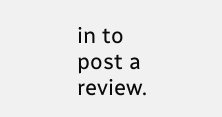in to post a review.